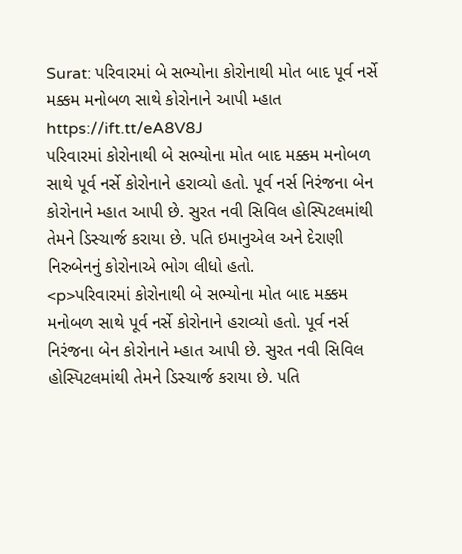Surat: પરિવારમાં બે સભ્યોના કોરોનાથી મોત બાદ પૂર્વ નર્સે મક્કમ મનોબળ સાથે કોરોનાને આપી મ્હાત https://ift.tt/eA8V8J
પરિવારમાં કોરોનાથી બે સભ્યોના મોત બાદ મક્કમ મનોબળ સાથે પૂર્વ નર્સે કોરોનાને હરાવ્યો હતો. પૂર્વ નર્સ નિરંજના બેન કોરોનાને મ્હાત આપી છે. સુરત નવી સિવિલ હોસ્પિટલમાંથી તેમને ડિસ્ચાર્જ કરાયા છે. પતિ ઇમાનુએલ અને દેરાણી નિરુબેનનું કોરોનાએ ભોગ લીધો હતો.
<p>પરિવારમાં કોરોનાથી બે સભ્યોના મોત બાદ મક્કમ મનોબળ સાથે પૂર્વ નર્સે કોરોનાને હરાવ્યો હતો. પૂર્વ નર્સ નિરંજના બેન કોરોનાને મ્હાત આપી છે. સુરત નવી સિવિલ હોસ્પિટલમાંથી તેમને ડિસ્ચાર્જ કરાયા છે. પતિ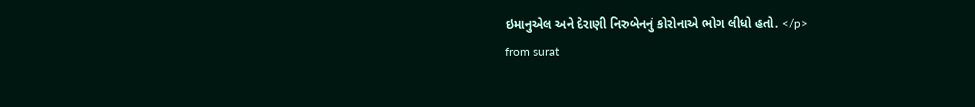ઇમાનુએલ અને દેરાણી નિરુબેનનું કોરોનાએ ભોગ લીધો હતો. </p>
from surat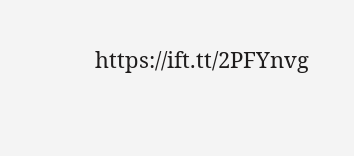https://ift.tt/2PFYnvg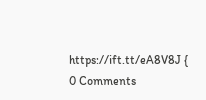https://ift.tt/eA8V8J {
0 Comments